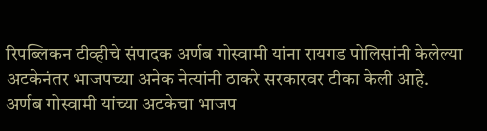रिपब्लिकन टीव्हीचे संपादक अर्णब गोस्वामी यांना रायगड पोलिसांनी केलेल्या अटकेनंतर भाजपच्या अनेक नेत्यांनी ठाकरे सरकारवर टीका केली आहे. अर्णब गोस्वामी यांच्या अटकेचा भाजप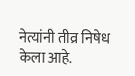नेत्यांनी तीव्र निषेध केला आहे.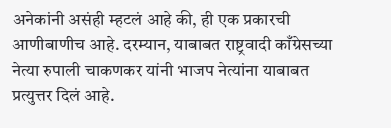अनेकांनी असंही म्हटलं आहे की, ही एक प्रकारची आणीबाणीच आहे. दरम्यान, याबाबत राष्ट्रवादी काँग्रेसच्या नेत्या रुपाली चाकणकर यांनी भाजप नेत्यांना याबाबत प्रत्युत्तर दिलं आहे.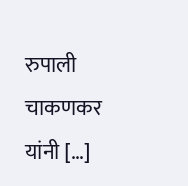रुपाली चाकणकर यांनी […]